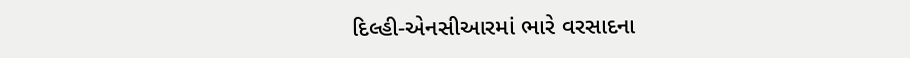દિલ્હી-એનસીઆરમાં ભારે વરસાદના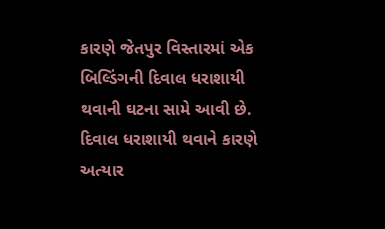કારણે જેતપુર વિસ્તારમાં એક બિલ્ડિંગની દિવાલ ધરાશાયી થવાની ઘટના સામે આવી છે. દિવાલ ધરાશાયી થવાને કારણે અત્યાર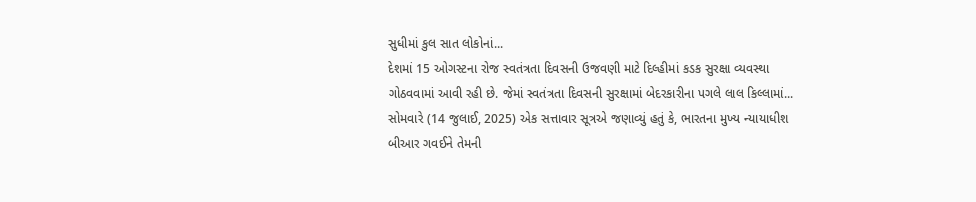સુધીમાં કુલ સાત લોકોનાં...
દેશમાં 15 ઓગસ્ટના રોજ સ્વતંત્રતા દિવસની ઉજવણી માટે દિલ્હીમાં કડક સુરક્ષા વ્યવસ્થા ગોઠવવામાં આવી રહી છે. જેમાં સ્વતંત્રતા દિવસની સુરક્ષામાં બેદરકારીના પગલે લાલ કિલ્લામાં...
સોમવારે (14 જુલાઈ, 2025) એક સત્તાવાર સૂત્રએ જણાવ્યું હતું કે, ભારતના મુખ્ય ન્યાયાધીશ બીઆર ગવઈને તેમની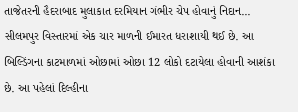તાજેતરની હૈદરાબાદ મુલાકાત દરમિયાન ગંભીર ચેપ હોવાનું નિદાન...
સીલમપુર વિસ્તારમાં એક ચાર માળની ઈમારત ધરાશાયી થઈ છે. આ બિલ્ડિંગના કાટમાળમાં ઓછામાં ઓછા 12 લોકો દટાયેલા હોવાની આશંકા છે. આ પહેલાં દિલ્હીના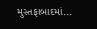મુસ્તફાબાદમાં...